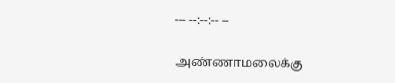--- --:--:-- --

அண்ணாமலைக்கு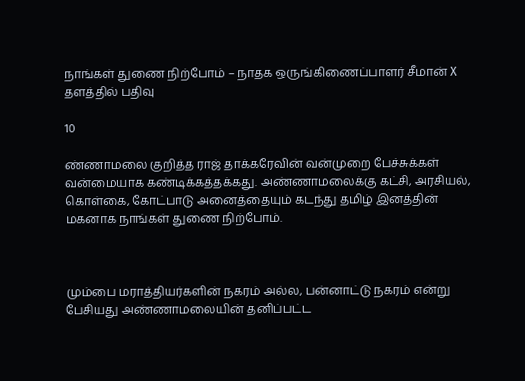நாங்கள் துணை நிற்போம் – நாதக ஒருங்கிணைப்பாளர் சீமான் X தளத்தில் பதிவு

10

ண்ணாமலை குறித்த ராஜ் தாக்கரேவின் வன்முறை பேச்சுக்கள் வன்மையாக கண்டிக்கத்தக்கது. அண்ணாமலைக்கு கட்சி, அரசியல், கொள்கை, கோட்பாடு அனைத்தையும் கடந்து தமிழ் இனத்தின் மகனாக நாங்கள் துணை நிற்போம்.



மும்பை மராத்தியர்களின் நகரம் அல்ல, பன்னாட்டு நகரம் என்று பேசியது அண்ணாமலையின் தனிப்பட்ட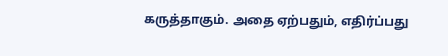கருத்தாகும். அதை ஏற்பதும், எதிர்ப்பது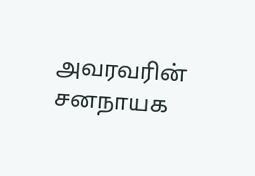அவரவரின் சனநாயக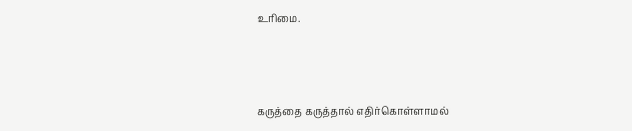உரிமை.



கருத்தை கருத்தால் எதிர்கொள்ளாமல்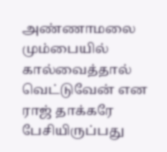அண்ணாமலை மும்பையில் கால்வைத்தால் வெட்டுவேன் என ராஜ் தாக்கரே பேசியிருப்பது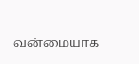வன்மையாக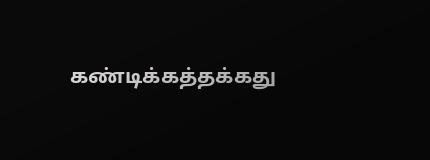கண்டிக்கத்தக்கது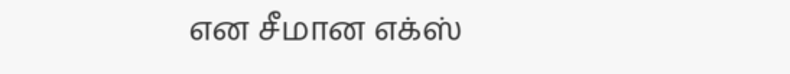என சீமான எக்ஸ்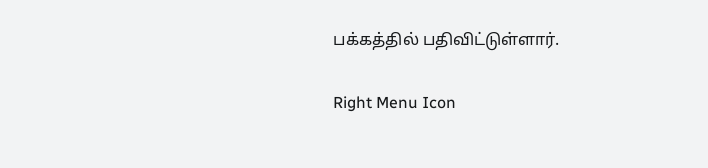பக்கத்தில் பதிவிட்டுள்ளார்.

Right Menu Icon